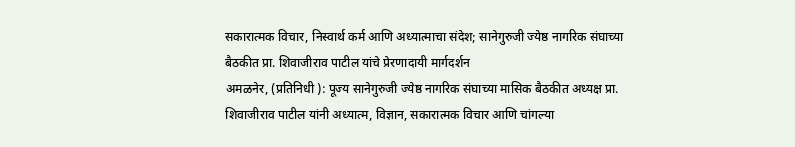सकारात्मक विचार, निस्वार्थ कर्म आणि अध्यात्माचा संदेश; सानेगुरुजी ज्येष्ठ नागरिक संघाच्या बैठकीत प्रा. शिवाजीराव पाटील यांचे प्रेरणादायी मार्गदर्शन
अमळनेर, (प्रतिनिधी ): पूज्य सानेगुरुजी ज्येष्ठ नागरिक संघाच्या मासिक बैठकीत अध्यक्ष प्रा. शिवाजीराव पाटील यांनी अध्यात्म, विज्ञान, सकारात्मक विचार आणि चांगल्या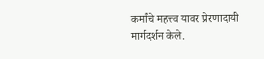कर्मांचे महत्त्व यावर प्रेरणादायी मार्गदर्शन केले.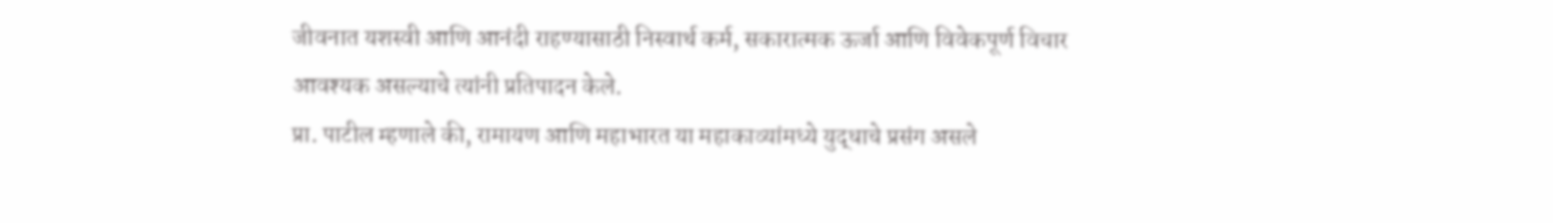जीवनात यशस्वी आणि आनंदी राहण्यासाठी निस्वार्थ कर्म, सकारात्मक ऊर्जा आणि विवेकपूर्ण विचार आवश्यक असल्याचे त्यांनी प्रतिपादन केले.
प्रा. पाटील म्हणाले की, रामायण आणि महाभारत या महाकाव्यांमध्ये युद्धाचे प्रसंग असले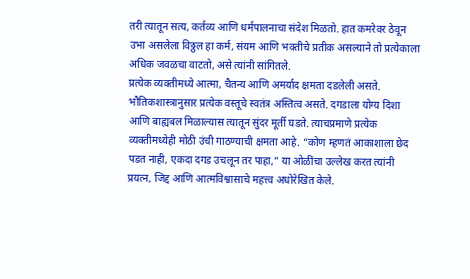तरी त्यातून सत्य, कर्तव्य आणि धर्मपालनाचा संदेश मिळतो. हात कमरेवर ठेवून उभा असलेला विठ्ठल हा कर्म, संयम आणि भक्तीचे प्रतीक असल्याने तो प्रत्येकाला अधिक जवळचा वाटतो, असे त्यांनी सांगितले.
प्रत्येक व्यक्तीमध्ये आत्मा, चैतन्य आणि अमर्याद क्षमता दडलेली असते. भौतिकशास्त्रानुसार प्रत्येक वस्तूचे स्वतंत्र अस्तित्व असते. दगडाला योग्य दिशा आणि बाह्यबल मिळाल्यास त्यातून सुंदर मूर्ती घडते. त्याचप्रमाणे प्रत्येक व्यक्तीमध्येही मोठी उंची गाठण्याची क्षमता आहे. “कोण म्हणतं आकाशाला छेद पडत नाही, एकदा दगड उचलून तर पाहा,” या ओळींचा उल्लेख करत त्यांनी प्रयत्न, जिद्द आणि आत्मविश्वासाचे महत्त्व अधोरेखित केले.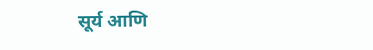सूर्य आणि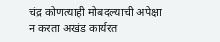चंद्र कोणत्याही मोबदल्याची अपेक्षा न करता अखंड कार्यरत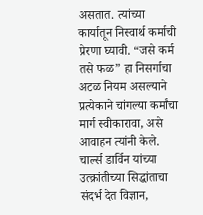असतात. त्यांच्या कार्यातून निस्वार्थ कर्माची प्रेरणा घ्यावी. “जसे कर्म तसे फळ” हा निसर्गाचा अटळ नियम असल्याने प्रत्येकाने चांगल्या कर्मांचा मार्ग स्वीकारावा, असे आवाहन त्यांनी केले.
चार्ल्स डार्विन यांच्या उत्क्रांतीच्या सिद्धांताचा संदर्भ देत विज्ञान,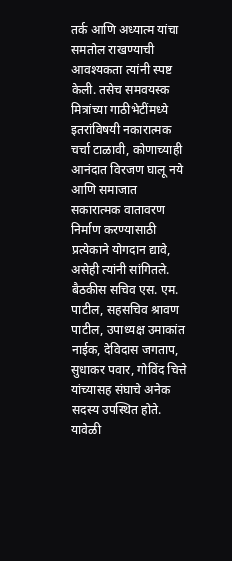तर्क आणि अध्यात्म यांचा समतोल राखण्याची आवश्यकता त्यांनी स्पष्ट केली. तसेच समवयस्क मित्रांच्या गाठीभेटींमध्ये इतरांविषयी नकारात्मक चर्चा टाळावी, कोणाच्याही आनंदात विरजण घालू नये आणि समाजात सकारात्मक वातावरण निर्माण करण्यासाठी प्रत्येकाने योगदान द्यावे, असेही त्यांनी सांगितले.
बैठकीस सचिव एस. एम. पाटील, सहसचिव श्रावण पाटील, उपाध्यक्ष उमाकांत नाईक, देविदास जगताप, सुधाकर पवार, गोविंद चित्ते यांच्यासह संघाचे अनेक सदस्य उपस्थित होते. यावेळी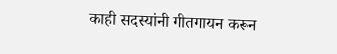काही सदस्यांनी गीतगायन करून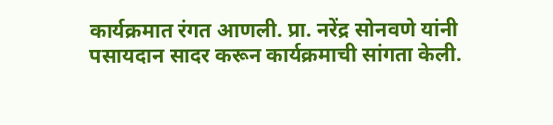कार्यक्रमात रंगत आणली. प्रा. नरेंद्र सोनवणे यांनी पसायदान सादर करून कार्यक्रमाची सांगता केली.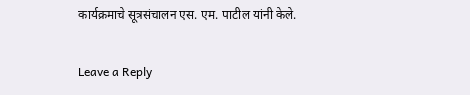कार्यक्रमाचे सूत्रसंचालन एस. एम. पाटील यांनी केले.

Leave a Reply